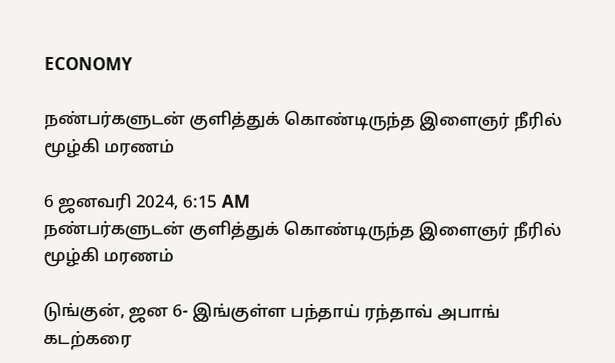ECONOMY

நண்பர்களுடன் குளித்துக் கொண்டிருந்த இளைஞர் நீரில் மூழ்கி மரணம்

6 ஜனவரி 2024, 6:15 AM
நண்பர்களுடன் குளித்துக் கொண்டிருந்த இளைஞர் நீரில் மூழ்கி மரணம்

டுங்குன், ஜன 6- இங்குள்ள பந்தாய் ரந்தாவ் அபாங் கடற்கரை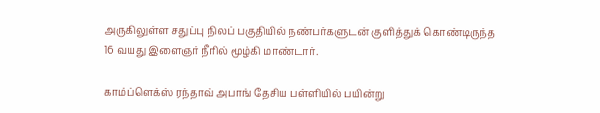அருகிலுள்ள சதுப்பு நிலப் பகுதியில் நண்பர்களுடன் குளித்துக் கொண்டிருந்த 16 வயது இளைஞர் நீரில் மூழ்கி மாண்டார்.

காம்ப்ளெக்ஸ் ரந்தாவ் அபாங் தேசிய பள்ளியில் பயின்று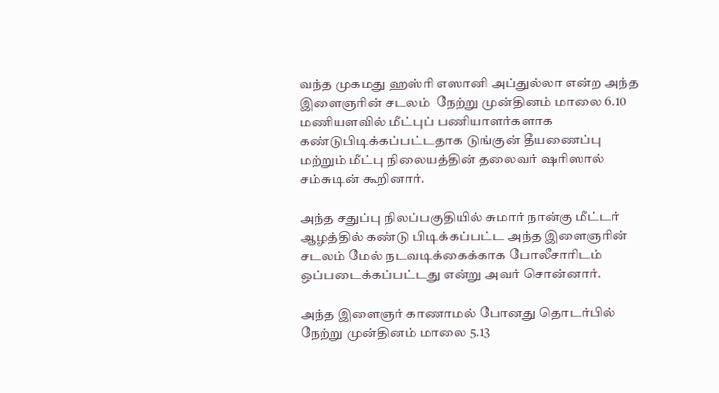வந்த முகமது ஹஸ்ரி எஸானி அப்துல்லா என்ற அந்த இளைஞரின் சடலம்  நேற்று முன்தினம் மாலை 6.10 மணியளவில் மீட்புப் பணியாளர்களாக கண்டுபிடிக்கப்பட்டதாக டுங்குன் தீயணைப்பு மற்றும் மீட்பு நிலையத்தின் தலைவர் ஷரிஸால் சம்சுடின் கூறினார்.

அந்த சதுப்பு நிலப்பகுதியில் சுமார் நான்கு மீட்டர் ஆழத்தில் கண்டு பிடிக்கப்பட்ட அந்த இளைஞரின் சடலம் மேல் நடவடிக்கைக்காக போலீசாரிடம் ஒப்படைக்கப்பட்டது என்று அவர் சொன்னார்.

அந்த இளைஞர் காணாமல் போனது தொடர்பில் நேற்று முன்தினம் மாலை 5.13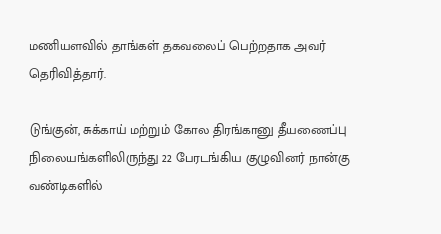மணியளவில் தாங்கள் தகவலைப் பெற்றதாக அவர் தெரிவித்தார்.

டுங்குன், சுக்காய் மற்றும் கோல திரங்கானு தீயணைப்பு நிலையங்களிலிருந்து 22 பேரடங்கிய குழுவினர் நான்கு வண்டிகளில்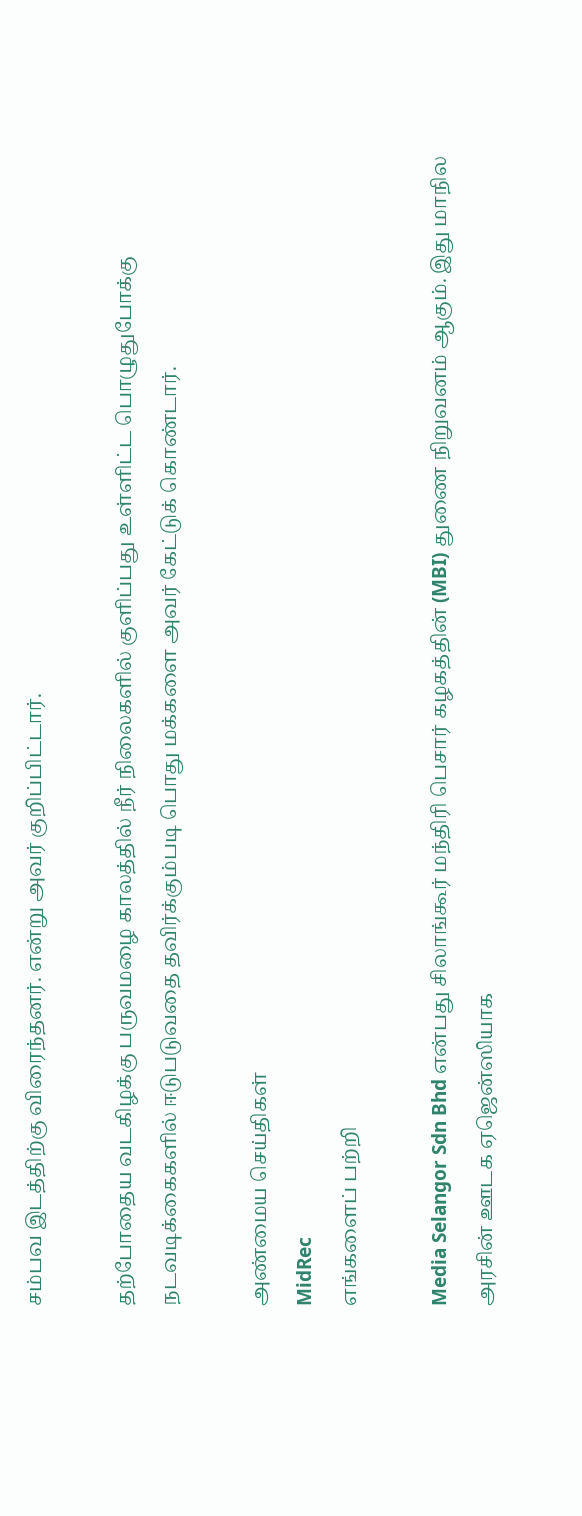சம்பவ இடத்திற்கு விரைந்தனர். என்று அவர் குறிப்பிட்டார்.

தற்போதைய வடகிழக்கு பருவமழை காலத்தில் நீர் நிலைகளில் குளிப்பது உள்ளிட்ட பொழுதுபோக்கு நடவடிக்கைகளில் ஈடுபடுவதை தவிர்க்கும்படி பொது மக்களை அவர் கேட்டுக் கொண்டார்.

அண்மைய செய்திகள்
MidRec
எங்களைப் பற்றி

Media Selangor Sdn Bhd என்பது சிலாங்கூர் மந்திரி பெசார் கழகத்தின் (MBI) துணை நிறுவனம் ஆகும். இது மாநில அரசின் ஊடக ஏஜென்ஸியாக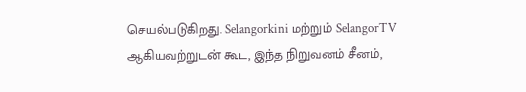செயல்படுகிறது. Selangorkini மற்றும் SelangorTV ஆகியவற்றுடன் கூட, இந்த நிறுவனம் சீனம்,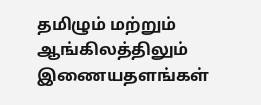தமிழும் மற்றும் ஆங்கிலத்திலும் இணையதளங்கள்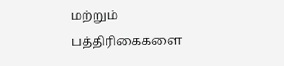மற்றும் பத்திரிகைகளை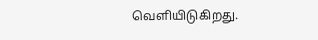வெளியிடுகிறது.